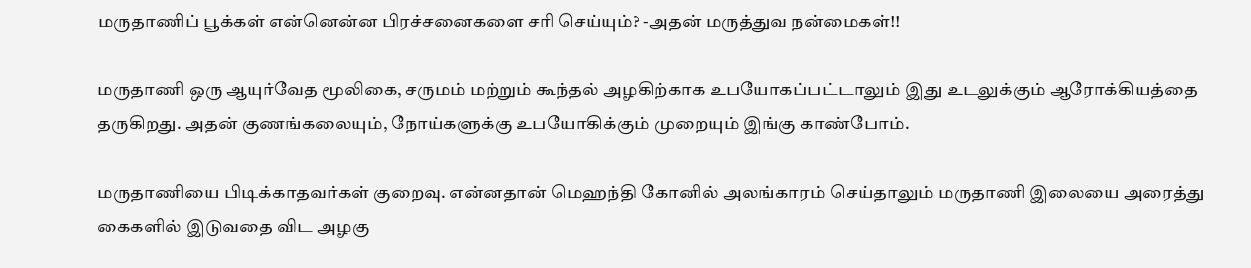மருதாணிப் பூக்கள் என்னென்ன பிரச்சனைகளை சரி செய்யும்? -அதன் மருத்துவ நன்மைகள்!!

மருதாணி ஒரு ஆயுர்வேத மூலிகை, சருமம் மற்றும் கூந்தல் அழகிற்காக உபயோகப்பட்டாலும் இது உடலுக்கும் ஆரோக்கியத்தை தருகிறது. அதன் குணங்கலையும், நோய்களுக்கு உபயோகிக்கும் முறையும் இங்கு காண்போம்.

மருதாணியை பிடிக்காதவர்கள் குறைவு. என்னதான் மெஹந்தி கோனில் அலங்காரம் செய்தாலும் மருதாணி இலையை அரைத்து கைகளில் இடுவதை விட அழகு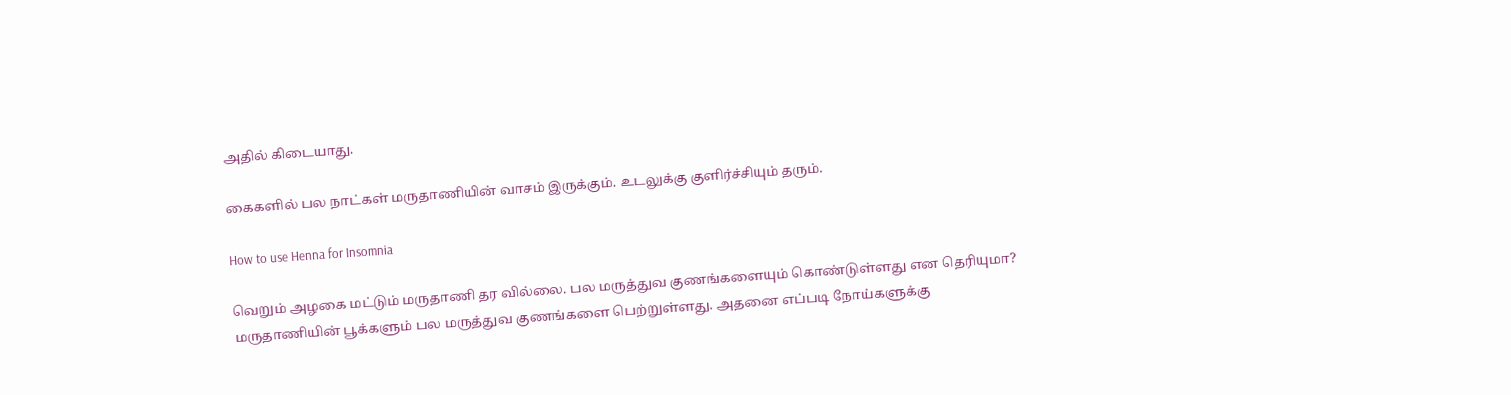அதில் கிடையாது.

கைகளில் பல நாட்கள் மருதாணியின் வாசம் இருக்கும். உடலுக்கு குளிர்ச்சியும் தரும்.

How to use Henna for Insomnia

வெறும் அழகை மட்டும் மருதாணி தர வில்லை. பல மருத்துவ குணங்களையும் கொண்டுள்ளது என தெரியுமா? மருதாணியின் பூக்களும் பல மருத்துவ குணங்களை பெற்றுள்ளது. அதனை எப்படி நோய்களுக்கு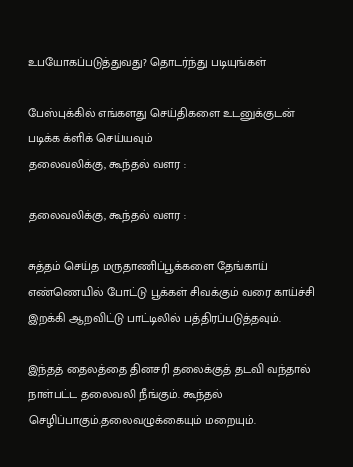உபயோகப்படுத்துவது? தொடர்ந்து படியுங்கள்

பேஸ்புக்கில் எங்களது செய்திகளை உடனுக்குடன் படிக்க க்ளிக் செய்யவும்
தலைவலிக்கு, கூந்தல் வளர :

தலைவலிக்கு, கூந்தல் வளர :

சுத்தம் செய்த மருதாணிப்பூக்களை தேங்காய் எண்ணெயில் போட்டு பூக்கள் சிவக்கும் வரை காய்ச்சி இறக்கி ஆறவிட்டு பாட்டிலில் பத்திரப்படுத்தவும்.

இந்தத் தைலத்தை தினசரி தலைக்குத் தடவி வந்தால் நாள்பட்ட தலைவலி நீங்கும். கூந்தல் செழிப்பாகும்.தலைவழுக்கையும் மறையும்.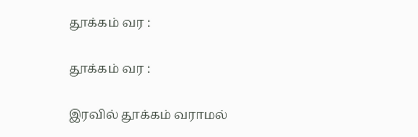தூக்கம் வர :

தூக்கம் வர :

இரவில் தூக்கம் வராமல்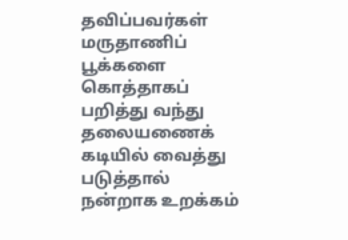தவிப்பவர்கள் மருதாணிப் பூக்களை கொத்தாகப் பறித்து வந்து தலையணைக் கடியில் வைத்து படுத்தால் நன்றாக உறக்கம்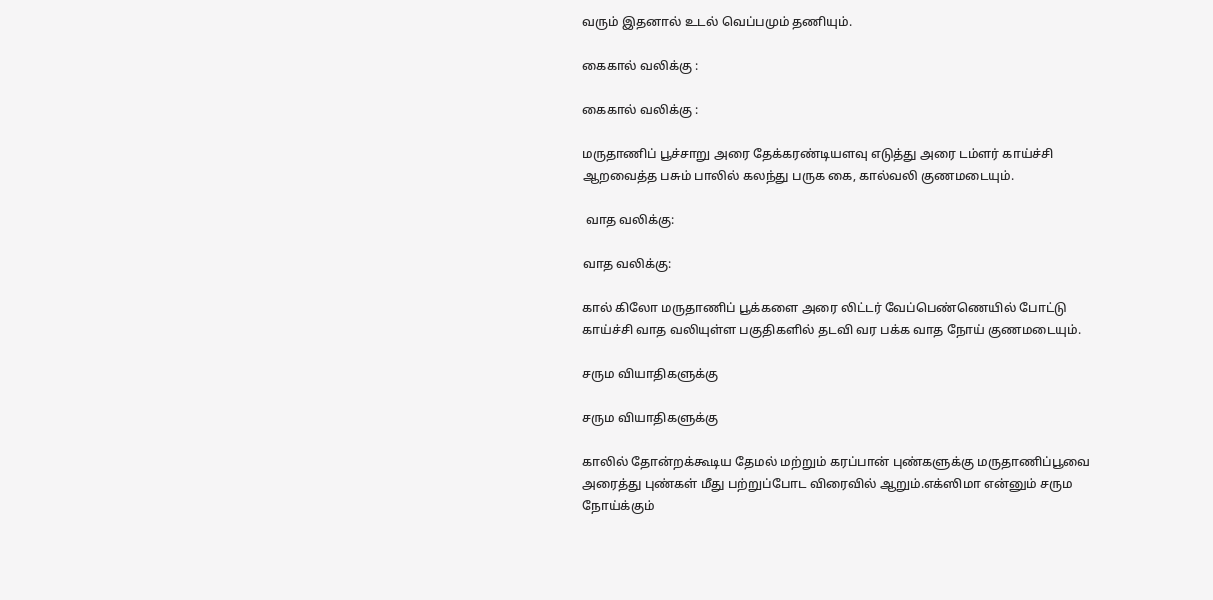வரும் இதனால் உடல் வெப்பமும் தணியும்.

கைகால் வலிக்கு :

கைகால் வலிக்கு :

மருதாணிப் பூச்சாறு அரை தேக்கரண்டியளவு எடுத்து அரை டம்ளர் காய்ச்சி ஆறவைத்த பசும் பாலில் கலந்து பருக கை, கால்வலி குணமடையும்.

 வாத வலிக்கு:

வாத வலிக்கு:

கால் கிலோ மருதாணிப் பூக்களை அரை லிட்டர் வேப்பெண்ணெயில் போட்டு காய்ச்சி வாத வலியுள்ள பகுதிகளில் தடவி வர பக்க வாத நோய் குணமடையும்.

சரும வியாதிகளுக்கு

சரும வியாதிகளுக்கு

காலில் தோன்றக்கூடிய தேமல் மற்றும் கரப்பான் புண்களுக்கு மருதாணிப்பூவை அரைத்து புண்கள் மீது பற்றுப்போட விரைவில் ஆறும்.எக்ஸிமா என்னும் சரும நோய்க்கும்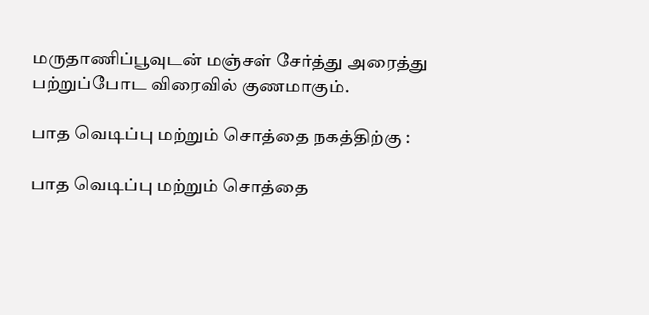மருதாணிப்பூவுடன் மஞ்சள் சேர்த்து அரைத்து பற்றுப்போட விரைவில் குணமாகும்.

பாத வெடிப்பு மற்றும் சொத்தை நகத்திற்கு :

பாத வெடிப்பு மற்றும் சொத்தை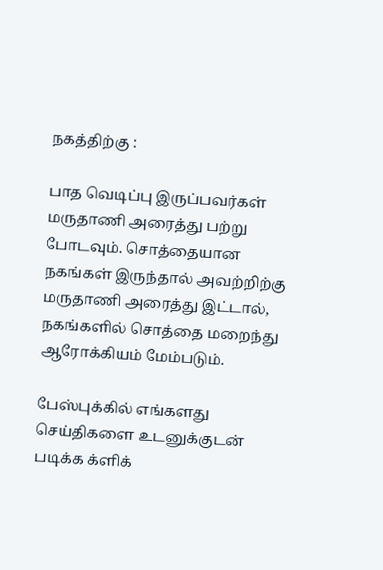நகத்திற்கு :

பாத வெடிப்பு இருப்பவர்கள் மருதாணி அரைத்து பற்று போடவும். சொத்தையான நகங்கள் இருந்தால் அவற்றிற்கு மருதாணி அரைத்து இட்டால், நகங்களில் சொத்தை மறைந்து ஆரோக்கியம் மேம்படும்.

பேஸ்புக்கில் எங்களது செய்திகளை உடனுக்குடன் படிக்க க்ளிக்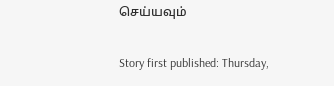செய்யவும்

Story first published: Thursday,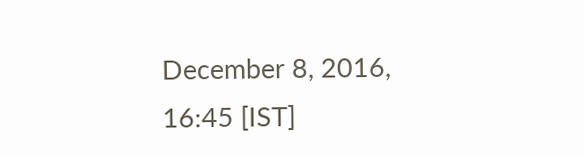December 8, 2016, 16:45 [IST]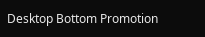Desktop Bottom Promotion